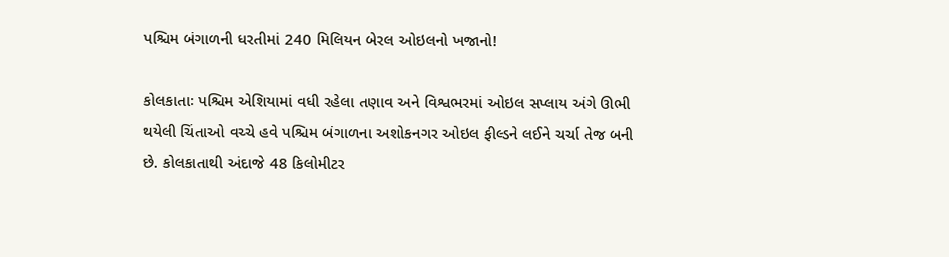પશ્ચિમ બંગાળની ધરતીમાં 240 મિલિયન બેરલ ઓઇલનો ખજાનો!

કોલકાતાઃ પશ્ચિમ એશિયામાં વધી રહેલા તણાવ અને વિશ્વભરમાં ઓઇલ સપ્લાય અંગે ઊભી થયેલી ચિંતાઓ વચ્ચે હવે પશ્ચિમ બંગાળના અશોકનગર ઓઇલ ફીલ્ડને લઈને ચર્ચા તેજ બની છે. કોલકાતાથી અંદાજે 48 કિલોમીટર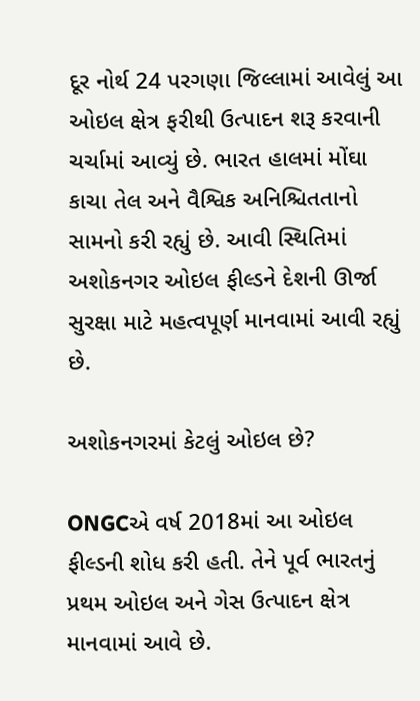દૂર નોર્થ 24 પરગણા જિલ્લામાં આવેલું આ ઓઇલ ક્ષેત્ર ફરીથી ઉત્પાદન શરૂ કરવાની ચર્ચામાં આવ્યું છે. ભારત હાલમાં મોંઘા કાચા તેલ અને વૈશ્વિક અનિશ્ચિતતાનો સામનો કરી રહ્યું છે. આવી સ્થિતિમાં અશોકનગર ઓઇલ ફીલ્ડને દેશની ઊર્જા સુરક્ષા માટે મહત્વપૂર્ણ માનવામાં આવી રહ્યું છે.

અશોકનગરમાં કેટલું ઓઇલ છે?

ONGCએ વર્ષ 2018માં આ ઓઇલ ફીલ્ડની શોધ કરી હતી. તેને પૂર્વ ભારતનું પ્રથમ ઓઇલ અને ગેસ ઉત્પાદન ક્ષેત્ર માનવામાં આવે છે.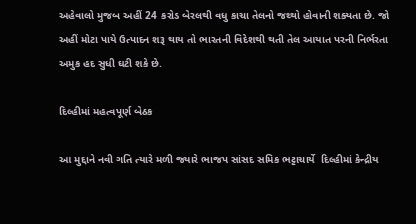અહેવાલો મુજબ અહીં 24 કરોડ બેરલથી વધુ કાચા તેલનો જથ્થો હોવાની શક્યતા છે. જો અહીં મોટા પાયે ઉત્પાદન શરૂ થાય તો ભારતની વિદેશથી થતી તેલ આયાત પરની નિર્ભરતા અમુક હદ સુધી ઘટી શકે છે.

દિલ્હીમાં મહત્વપૂર્ણ બેઠક

આ મુદ્દાને નવી ગતિ ત્યારે મળી જ્યારે ભાજપ સાંસદ સમિક ભટ્ટાચાર્યે  દિલ્હીમાં કેન્દ્રીય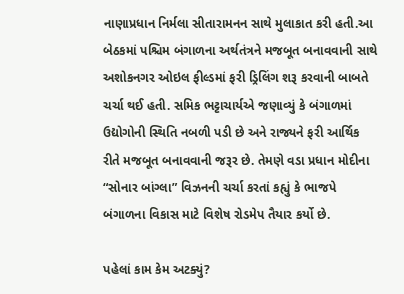નાણાપ્રધાન નિર્મલા સીતારામનન સાથે મુલાકાત કરી હતી.આ બેઠકમાં પશ્ચિમ બંગાળના અર્થતંત્રને મજબૂત બનાવવાની સાથે અશોકનગર ઓઇલ ફીલ્ડમાં ફરી ડ્રિલિંગ શરૂ કરવાની બાબતે ચર્ચા થઈ હતી. સમિક ભટ્ટાચાર્યએ જણાવ્યું કે બંગાળમાં ઉદ્યોગોની સ્થિતિ નબળી પડી છે અને રાજ્યને ફરી આર્થિક રીતે મજબૂત બનાવવાની જરૂર છે. તેમણે વડા પ્રધાન મોદીના “સોનાર બાંગ્લા” વિઝનની ચર્ચા કરતાં કહ્યું કે ભાજપે બંગાળના વિકાસ માટે વિશેષ રોડમેપ તૈયાર કર્યો છે.

પહેલાં કામ કેમ અટક્યું?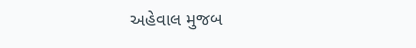અહેવાલ મુજબ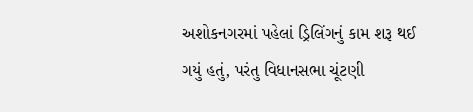અશોકનગરમાં પહેલાં ડ્રિલિંગનું કામ શરૂ થઈ ગયું હતું, પરંતુ વિધાનસભા ચૂંટણી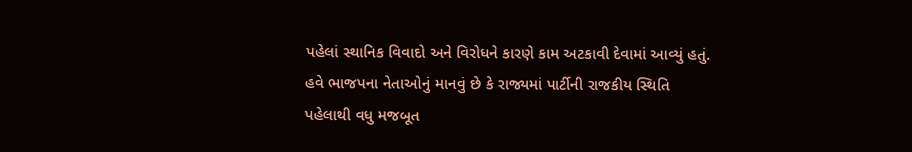પહેલાં સ્થાનિક વિવાદો અને વિરોધને કારણે કામ અટકાવી દેવામાં આવ્યું હતું. હવે ભાજપના નેતાઓનું માનવું છે કે રાજ્યમાં પાર્ટીની રાજકીય સ્થિતિ પહેલાથી વધુ મજબૂત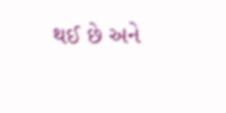થઈ છે અને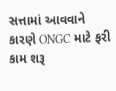સત્તામાં આવવાને કારણે ONGC માટે ફરી કામ શરૂ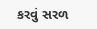કરવું સરળ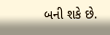બની શકે છે.